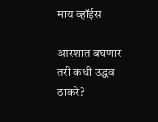माय व्हॉईस

आरशात बघणार तरी कधी उद्धव ठाकरे?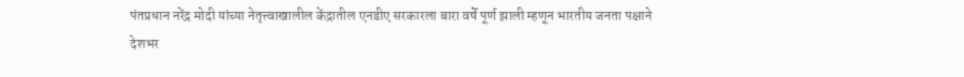पंतप्रधान नरेंद्र मोदी यांच्या नेतृत्त्वाखालील केंद्रातील एनडीए सरकारला बारा वर्षे पूर्ण झाली म्हणून भारतीय जनता पक्षाने देशभर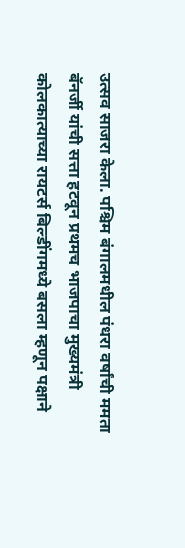उत्सव साजरा केला. पश्चिम बंगालमधील पंधरा वर्षांची ममता बॅनर्जी यांची सत्ता हटवून प्रथमच भाजपाचा मुख्यमंत्री कोलकात्याच्या रायटर्स बिल्डींगमध्ये बसला म्हणून पक्षाने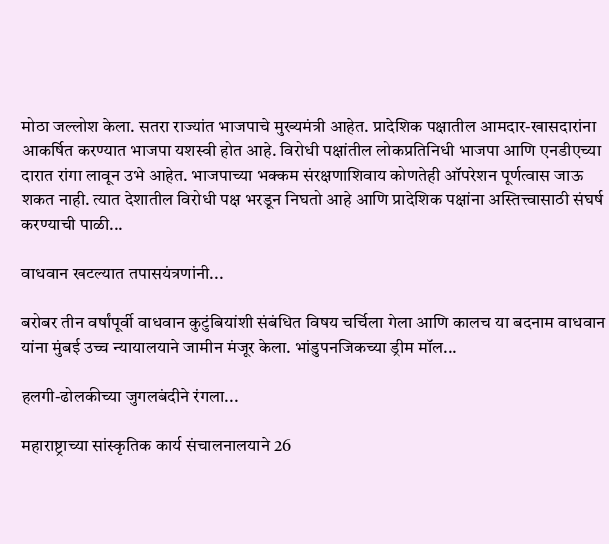मोठा जल्लोश केला. सतरा राज्यांत भाजपाचे मुख्यमंत्री आहेत. प्रादेशिक पक्षातील आमदार-खासदारांना आकर्षित करण्यात भाजपा यशस्वी होत आहे. विरोधी पक्षांतील लोकप्रतिनिधी भाजपा आणि एनडीएच्या दारात रांगा लावून उभे आहेत. भाजपाच्या भक्कम संरक्षणाशिवाय कोणतेही ऑपरेशन पूर्णत्वास जाऊ शकत नाही. त्यात देशातील विरोधी पक्ष भरडून निघतो आहे आणि प्रादेशिक पक्षांना अस्तित्त्वासाठी संघर्ष करण्याची पाळी...

वाधवान खटल्यात तपासयंत्रणांनी...

बरोबर तीन वर्षांपूर्वी वाधवान कुटुंबियांशी संबंधित विषय चर्चिला गेला आणि कालच या बदनाम वाधवान यांना मुंबई उच्च न्यायालयाने जामीन मंजूर केला. भांडुपनजिकच्या ड्रीम मॉल...

हलगी-ढोलकीच्या जुगलबंदीने रंगला...

महाराष्ट्राच्या सांस्कृतिक कार्य संचालनालयाने 26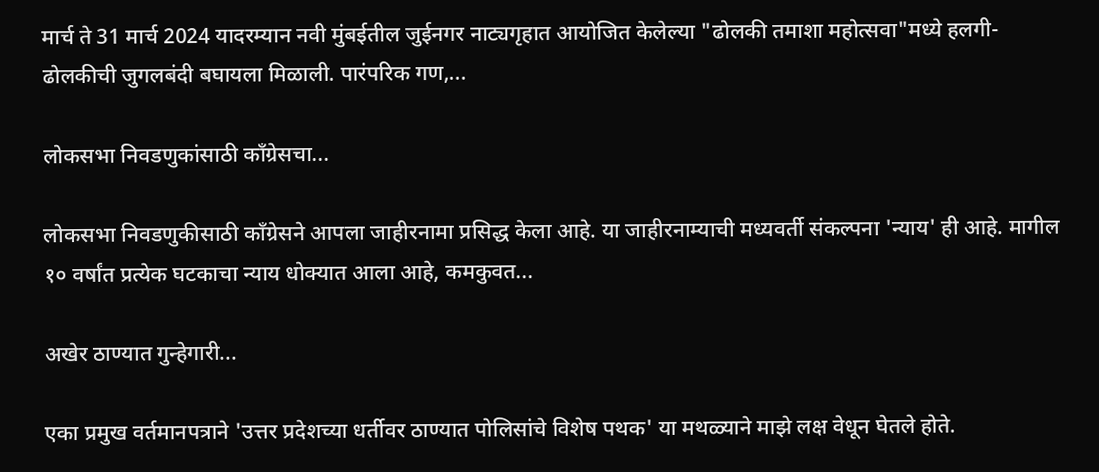मार्च ते 31 मार्च 2024 यादरम्यान नवी मुंबईतील जुईनगर नाट्यगृहात आयोजित केलेल्या "ढोलकी तमाशा महोत्सवा"मध्ये हलगी-ढोलकीची जुगलबंदी बघायला मिळाली. पारंपरिक गण,...

लोकसभा निवडणुकांसाठी काँग्रेसचा...

लोकसभा निवडणुकीसाठी काँग्रेसने आपला जाहीरनामा प्रसिद्ध केला आहे. या जाहीरनाम्याची मध्यवर्ती संकल्पना 'न्याय' ही आहे. मागील १० वर्षांत प्रत्येक घटकाचा न्याय धोक्यात आला आहे, कमकुवत...

अखेर ठाण्यात गुन्हेगारी...

एका प्रमुख वर्तमानपत्राने 'उत्तर प्रदेशच्या धर्तीवर ठाण्यात पोलिसांचे विशेष पथक' या मथळ्याने माझे लक्ष वेधून घेतले होते.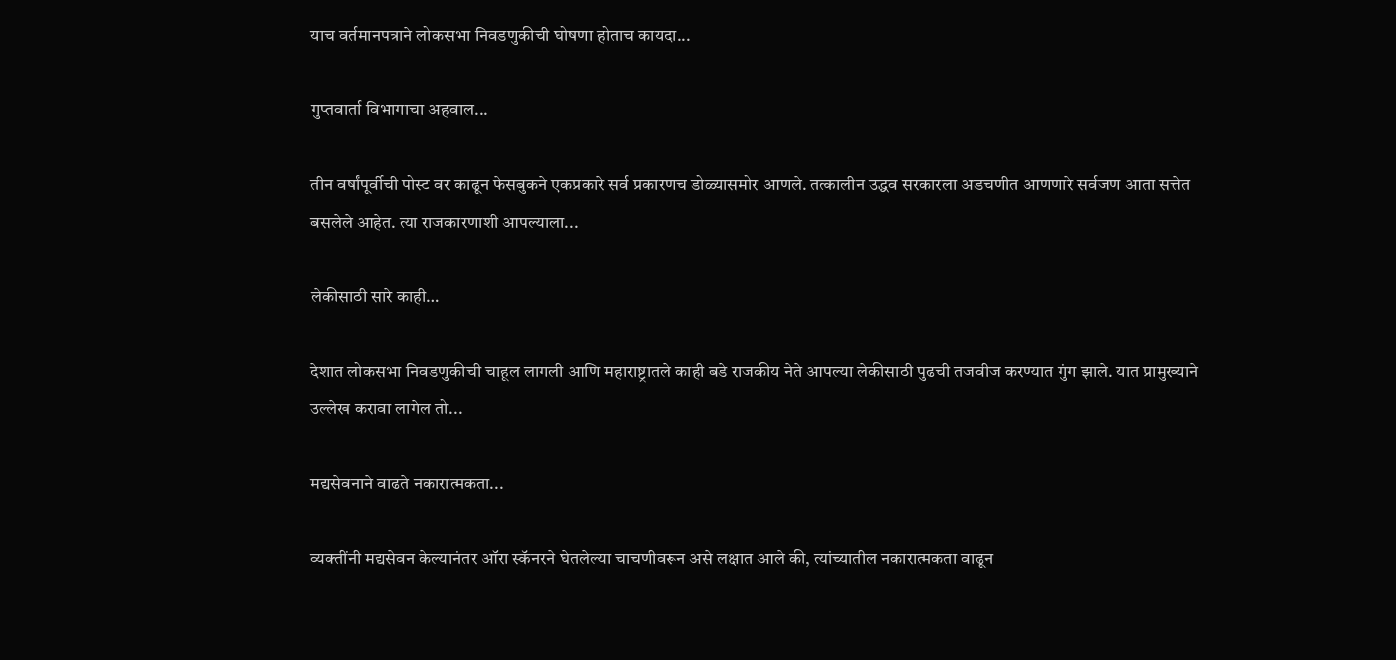याच वर्तमानपत्राने लोकसभा निवडणुकीची घोषणा होताच कायदा...

गुप्तवार्ता विभागाचा अहवाल...

तीन वर्षांपूर्वीची पोस्ट वर काढून फेसबुकने एकप्रकारे सर्व प्रकारणच डोळ्यासमोर आणले. तत्कालीन उद्धव सरकारला अडचणीत आणणारे सर्वजण आता सत्तेत बसलेले आहेत. त्या राजकारणाशी आपल्याला...

लेकीसाठी सारे काही…

देशात लोकसभा निवडणुकीची चाहूल लागली आणि महाराष्ट्रातले काही बडे राजकीय नेते आपल्या लेकीसाठी पुढची तजवीज करण्यात गुंग झाले. यात प्रामुख्याने उल्लेख करावा लागेल तो...

मद्यसेवनाने वाढते नकारात्मकता...

व्यक्तींनी मद्यसेवन केल्यानंतर ऑरा स्कॅनरने घेतलेल्या चाचणीवरून असे लक्षात आले की, त्यांच्यातील नकारात्मकता वाढून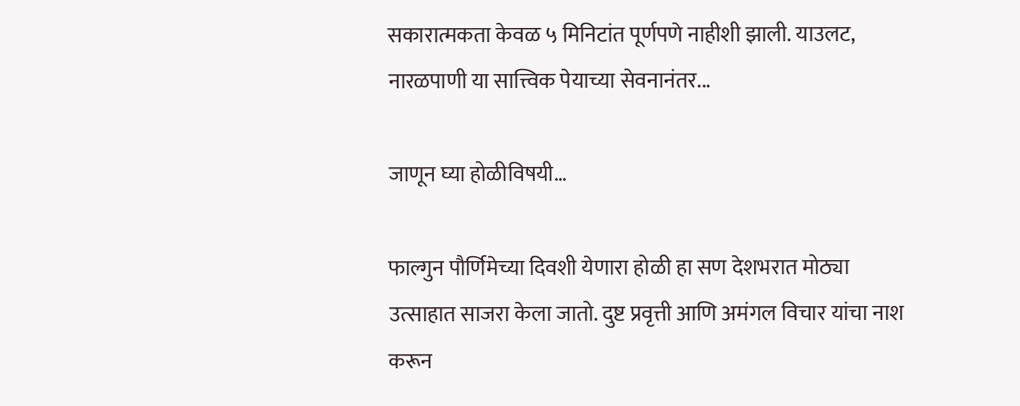सकारात्मकता केवळ ५ मिनिटांत पूर्णपणे नाहीशी झाली. याउलट, नारळपाणी या सात्त्विक पेयाच्या सेवनानंतर...

जाणून घ्या होळीविषयी…

फाल्गुन पौर्णिमेच्या दिवशी येणारा होळी हा सण देशभरात मोठ्या उत्साहात साजरा केला जातो. दुष्ट प्रवृत्ती आणि अमंगल विचार यांचा नाश करून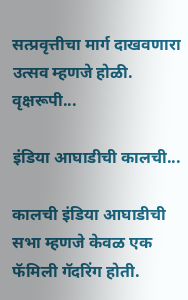सत्प्रवृत्तीचा मार्ग दाखवणारा उत्सव म्हणजे होळी. वृक्षरूपी...

इंडिया आघाडीची कालची...

कालची इंडिया आघाडीची सभा म्हणजे केवळ एक फॅमिली गॅदरिंग होती.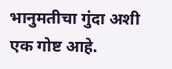भानुमतीचा गुंदा अशी एक गोष्ट आहे.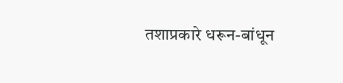तशाप्रकारे धरून-बांधून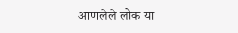आणलेले लोक या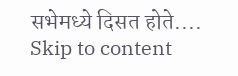सभेमध्ये दिसत होते....
Skip to content